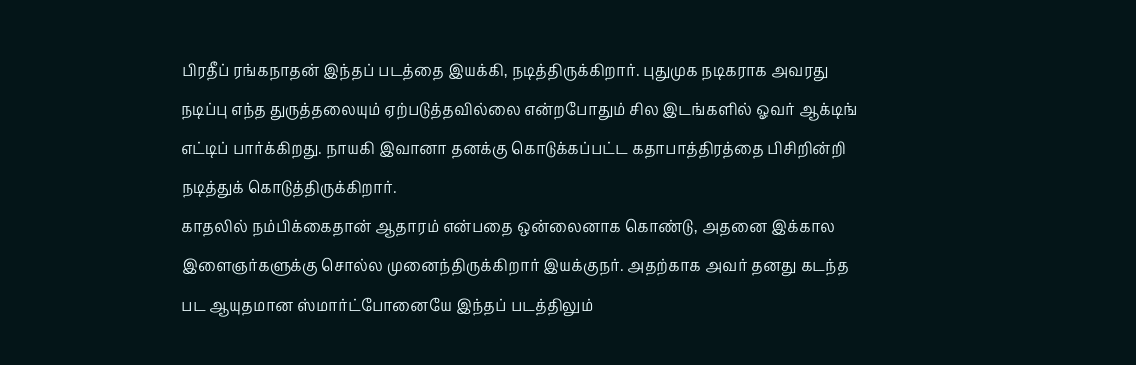பிரதீப் ரங்கநாதன் இந்தப் படத்தை இயக்கி, நடித்திருக்கிறார். புதுமுக நடிகராக அவரது நடிப்பு எந்த துருத்தலையும் ஏற்படுத்தவில்லை என்றபோதும் சில இடங்களில் ஓவர் ஆக்டிங் எட்டிப் பார்க்கிறது. நாயகி இவானா தனக்கு கொடுக்கப்பட்ட கதாபாத்திரத்தை பிசிறின்றி நடித்துக் கொடுத்திருக்கிறார்.
காதலில் நம்பிக்கைதான் ஆதாரம் என்பதை ஒன்லைனாக கொண்டு, அதனை இக்கால இளைஞர்களுக்கு சொல்ல முனைந்திருக்கிறார் இயக்குநர். அதற்காக அவர் தனது கடந்த பட ஆயுதமான ஸ்மார்ட்போனையே இந்தப் படத்திலும்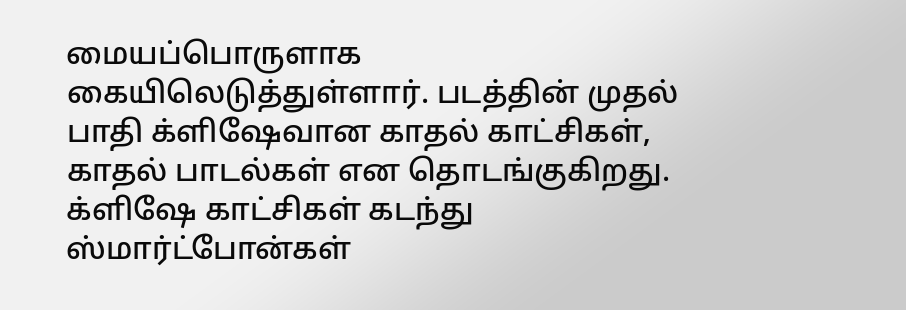மையப்பொருளாக கையிலெடுத்துள்ளார். படத்தின் முதல் பாதி க்ளிஷேவான காதல் காட்சிகள், காதல் பாடல்கள் என தொடங்குகிறது. க்ளிஷே காட்சிகள் கடந்து ஸ்மார்ட்போன்கள்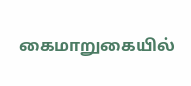கைமாறுகையில்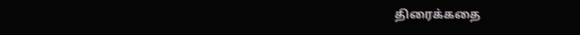திரைக்கதை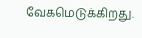வேகமெடுக்கிறது.